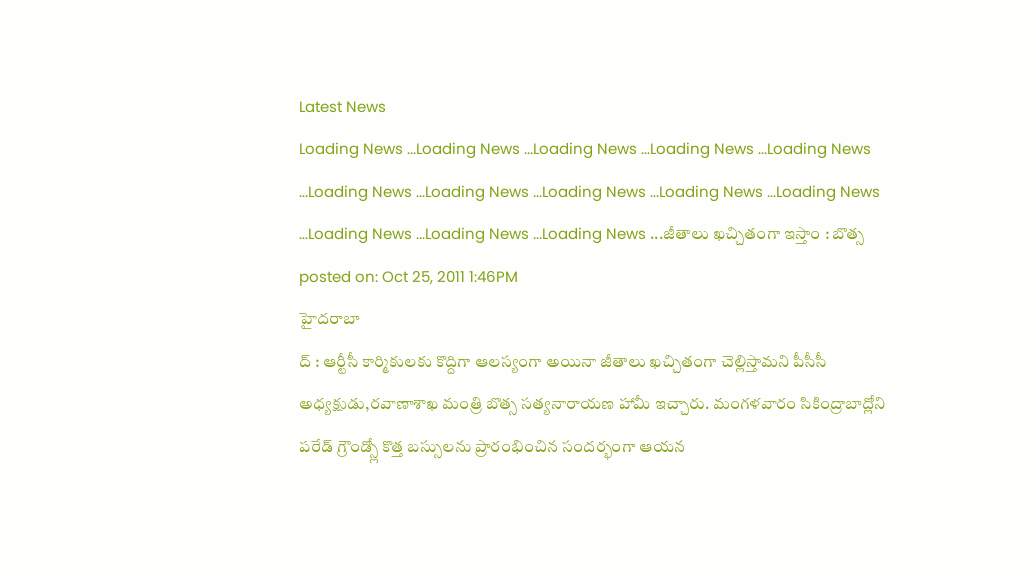Latest News
Loading News ...Loading News ...Loading News ...Loading News ...Loading News ...Loading News ...Loading News ...Loading News ...Loading News ...Loading News ...Loading News ...Loading News ...Loading News ...జీతాలు ఖచ్చితంగా ఇస్తాం : బొత్స
posted on: Oct 25, 2011 1:46PM
హైదరాబా
ద్ : ఆర్టీసీ కార్మికులకు కొద్దిగా ఆలస్యంగా అయినా జీతాలు ఖచ్చితంగా చెల్లిస్తామని పీసీసీ అధ్యక్షుడు,రవాణాశాఖ మంత్రి బొత్స సత్యనారాయణ హామీ ఇచ్చారు. మంగళవారం సికింద్రాబాద్లోని పరేడ్ గ్రౌండ్స్లో కొత్త బస్సులను ప్రారంభించిన సందర్భంగా ఆయన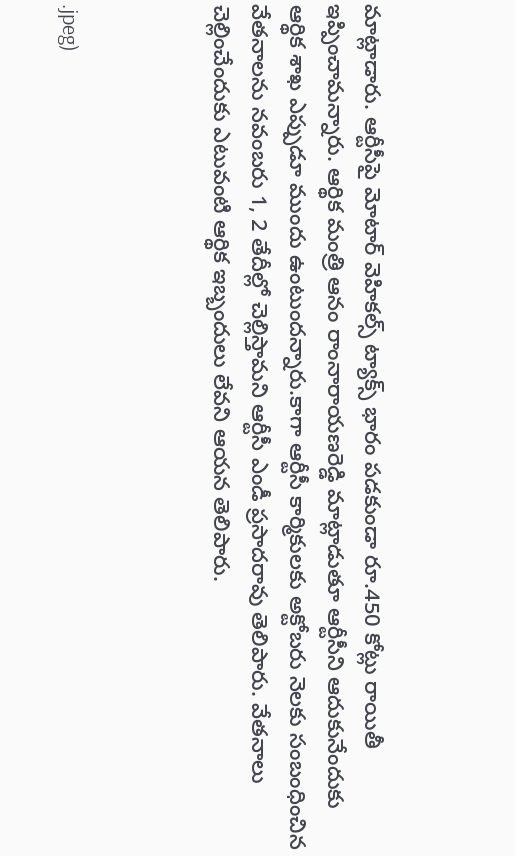మాట్లాడారు. ఆర్టీసీపై మోటార్ వెహికల్స్ ట్యాక్స్ భారం పడకుండా రూ.450 కోట్లు రాయితీ ఇప్పించామన్నారు. ఆర్థిక మంత్రి ఆనం రాంనారాయణరెడ్డి మాట్లాడుతూ ఆర్టీసీని ఆదుకునేందుకు ఆర్థిక శాఖ ఎప్పుడూ ముందు ఉంటుందన్నారు.కాగా ఆర్టీసీ కార్మికులకు అక్టోబరు నెలకు సంబంధించిన వేతనాలను నవంబరు 1, 2 తేదీల్లో చెల్లిస్తామని ఆర్టీసీ ఎండీ ప్రసాదరావు తెలిపారు. వేతనాలు చెల్లించేందుకు ఎటువంటి ఆర్థిక ఇబ్బందులు లేవని ఆయన తెలిపారు.



.jpeg)